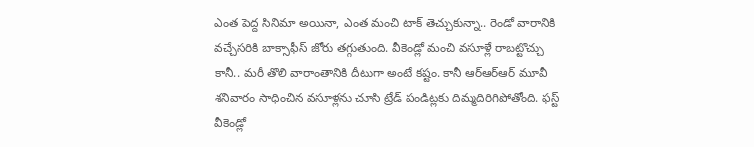ఎంత పెద్ద సినిమా అయినా, ఎంత మంచి టాక్ తెచ్చుకున్నా.. రెండో వారానికి వచ్చేసరికి బాక్సాఫీస్ జోరు తగ్గుతుంది. వీకెండ్లో మంచి వసూళ్లే రాబట్టొచ్చు కానీ.. మరీ తొలి వారాంతానికి దీటుగా అంటే కష్టం. కానీ ఆర్ఆర్ఆర్ మూవీ శనివారం సాధించిన వసూళ్లను చూసి ట్రేడ్ పండిట్లకు దిమ్మదిరిగిపోతోంది. ఫస్ట్ వీకెండ్లో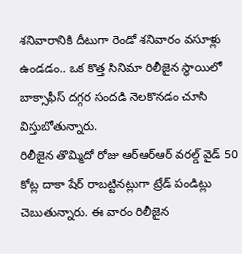శనివారానికి దీటుగా రెండో శనివారం వసూళ్లు ఉండడం.. ఒక కొత్త సినిమా రిలీజైన స్థాయిలో బాక్సాఫీస్ దగ్గర సందడి నెలకొనడం చూసి విస్తుబోతున్నారు.
రిలీజైన తొమ్మిదో రోజు ఆర్ఆర్ఆర్ వరల్డ్ వైడ్ 50 కోట్ల దాకా షేర్ రాబట్టినట్లుగా ట్రేడ్ పండిట్లు చెబుతున్నారు. ఈ వారం రిలీజైన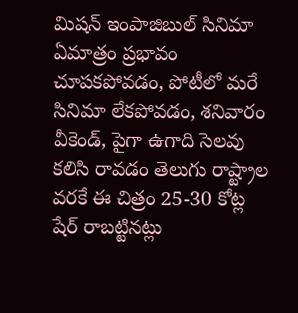మిషన్ ఇంపాజిబుల్ సినిమా ఏమాత్రం ప్రభావం చూపకపోవడం, పోటీలో మరే సినిమా లేకపోవడం, శనివారం వీకెండ్, పైగా ఉగాది సెలవు కలిసి రావడం తెలుగు రాష్ట్రాల వరకే ఈ చిత్రం 25-30 కోట్ల షేర్ రాబట్టినట్లు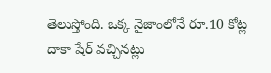తెలుస్తోంది. ఒక్క నైజాంలోనే రూ.10 కోట్ల దాకా షేర్ వచ్చినట్లు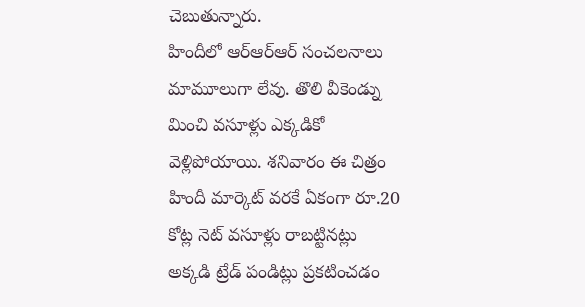చెబుతున్నారు.
హిందీలో ఆర్ఆర్ఆర్ సంచలనాలు మామూలుగా లేవు. తొలి వీకెండ్ను మించి వసూళ్లు ఎక్కడికో వెళ్లిపోయాయి. శనివారం ఈ చిత్రం హిందీ మార్కెట్ వరకే ఏకంగా రూ.20 కోట్ల నెట్ వసూళ్లు రాబట్టినట్లు అక్కడి ట్రేడ్ పండిట్లు ప్రకటించడం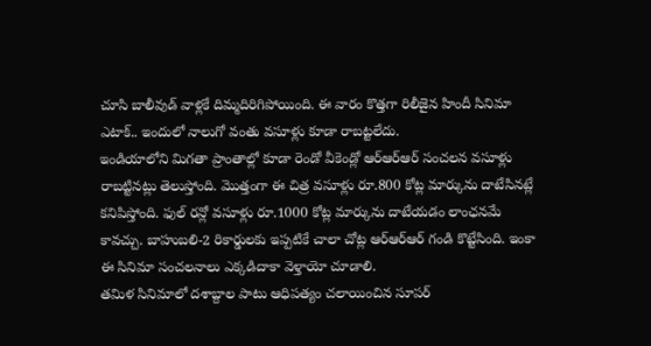చూసి బాలీవుడ్ వాళ్లకే దిమ్మదిరిగిపోయింది. ఈ వారం కొత్తగా రిలీజైన హిందీ సినిమా ఎటాక్.. ఇందులో నాలుగో వంతు వసూళ్లు కూడా రాబట్టలేదు.
ఇండియాలోని మిగతా ప్రాంతాల్లో కూడా రెండో వీకెండ్లో ఆర్ఆర్ఆర్ సంచలన వసూళ్లు రాబట్టినట్లు తెలుస్తోంది. మొత్తంగా ఈ చిత్ర వసూళ్లు రూ.800 కోట్ల మార్కును దాటేసినట్లే కనిపిస్తోంది. ఫుల్ రన్లో వసూళ్లు రూ.1000 కోట్ల మార్కును దాటేయడం లాంఛనమే కావచ్చు. బాహుబలి-2 రికార్డులకు ఇప్పటికే చాలా చోట్ల ఆర్ఆర్ఆర్ గండి కొట్టేసింది. ఇంకా ఈ సినిమా సంచలనాలు ఎక్కడిదాకా వెళ్తాయో చూడాలి.
తమిళ సినిమాలో దశాబ్దాల పాటు ఆధిపత్యం చలాయించిన సూపర్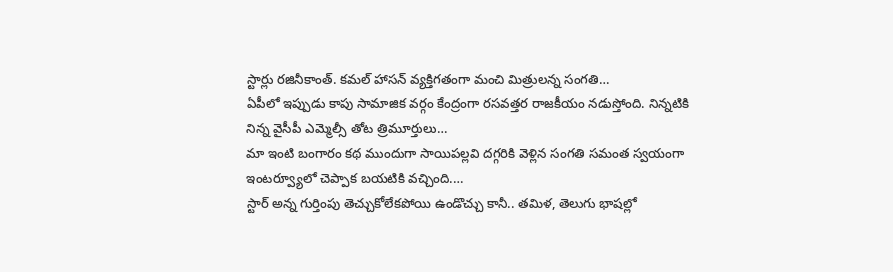స్టార్లు రజినీకాంత్. కమల్ హాసన్ వ్యక్తిగతంగా మంచి మిత్రులన్న సంగతి…
ఏపీలో ఇప్పుడు కాపు సామాజిక వర్గం కేంద్రంగా రసవత్తర రాజకీయం నడుస్తోంది. నిన్నటికి నిన్న వైసీపీ ఎమ్మెల్సీ తోట త్రిమూర్తులు…
మా ఇంటి బంగారం కథ ముందుగా సాయిపల్లవి దగ్గరికి వెళ్లిన సంగతి సమంత స్వయంగా ఇంటర్వ్యూలో చెప్పాక బయటికి వచ్చింది.…
స్టార్ అన్న గుర్తింపు తెచ్చుకోలేకపోయి ఉండొచ్చు కానీ.. తమిళ, తెలుగు భాషల్లో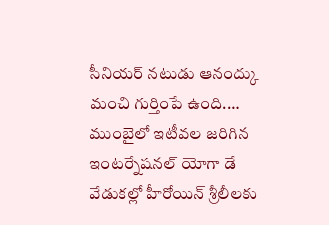సీనియర్ నటుడు ఆనంద్కు మంచి గుర్తింపే ఉంది.…
ముంబైలో ఇటీవల జరిగిన ఇంటర్నేషనల్ యోగా డే వేడుకల్లో హీరోయిన్ శ్రీలీలకు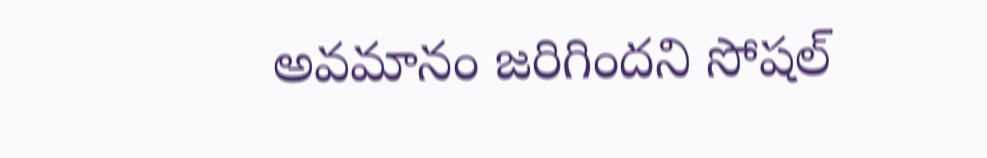అవమానం జరిగిందని సోషల్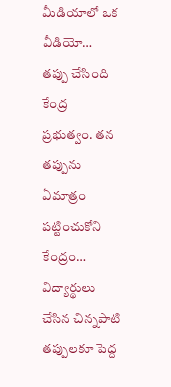మీడియాలో ఒక వీడియో…
తప్పు చేసింది కేంద్ర ప్రభుత్వం. తన తప్పును ఏమాత్రం పట్టించుకోని కేంద్రం… విద్యార్థులు చేసిన చిన్నపాటి తప్పులకూ పెద్ద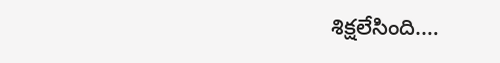శిక్షలేసింది.…